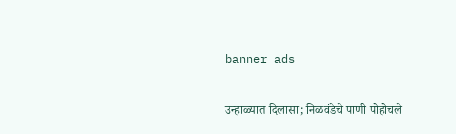banner ads

उन्हाळ्यात दिलासा; निळवंडेचे पाणी पोहोचले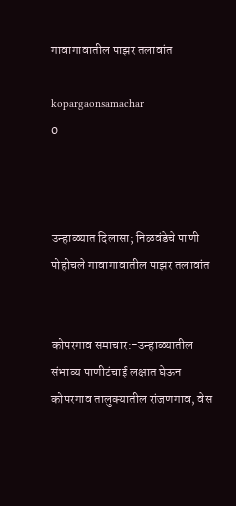गावागावातील पाझर तलावांत

kopargaonsamachar
0



उन्हाळ्यात दिलासा; निळवंडेचे पाणी पोहोचले गावागावातील पाझर तलावांत


कोपरगाव समाचार:-उन्हाळ्यातील संभाव्य पाणीटंचाई लक्षात घेऊन कोपरगाव तालुक्यातील रांजणगाव, वेस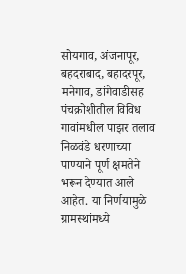सोयगाव, अंजनापूर, बहदराबाद, बहादरपूर, मनेगाव, डांगेवाडीसह पंचक्रोशीतील विविध गावांमधील पाझर तलाव निळवंडे धरणाच्या पाण्याने पूर्ण क्षमतेने भरून देण्यात आले आहेत. या निर्णयामुळे ग्रामस्थांमध्ये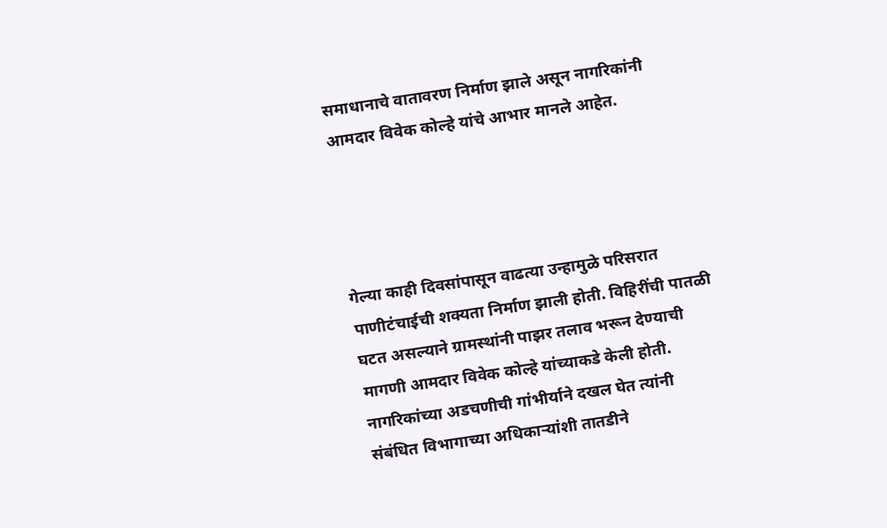समाधानाचे वातावरण निर्माण झाले असून नागरिकांनी आमदार विवेक कोल्हे यांचे आभार मानले आहेत.




गेल्या काही दिवसांपासून वाढत्या उन्हामुळे परिसरात पाणीटंचाईची शक्यता निर्माण झाली होती. विहिरींची पातळी घटत असल्याने ग्रामस्थांनी पाझर तलाव भरून देण्याची मागणी आमदार विवेक कोल्हे यांच्याकडे केली होती. नागरिकांच्या अडचणीची गांभीर्याने दखल घेत त्यांनी संबंधित विभागाच्या अधिकाऱ्यांशी तातडीने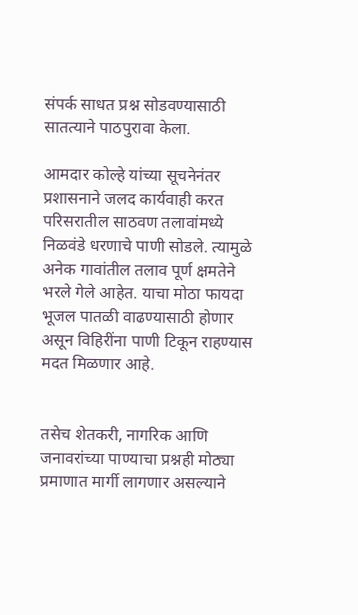संपर्क साधत प्रश्न सोडवण्यासाठी सातत्याने पाठपुरावा केला.

आमदार कोल्हे यांच्या सूचनेनंतर प्रशासनाने जलद कार्यवाही करत परिसरातील साठवण तलावांमध्ये निळवंडे धरणाचे पाणी सोडले. त्यामुळे अनेक गावांतील तलाव पूर्ण क्षमतेने भरले गेले आहेत. याचा मोठा फायदा भूजल पातळी वाढण्यासाठी होणार असून विहिरींना पाणी टिकून राहण्यास मदत मिळणार आहे.


तसेच शेतकरी, नागरिक आणि जनावरांच्या पाण्याचा प्रश्नही मोठ्या प्रमाणात मार्गी लागणार असल्याने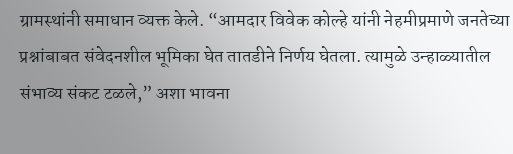ग्रामस्थांनी समाधान व्यक्त केले. “आमदार विवेक कोल्हे यांनी नेहमीप्रमाणे जनतेच्या प्रश्नांबाबत संवेदनशील भूमिका घेत तातडीने निर्णय घेतला. त्यामुळे उन्हाळ्यातील संभाव्य संकट टळले,” अशा भावना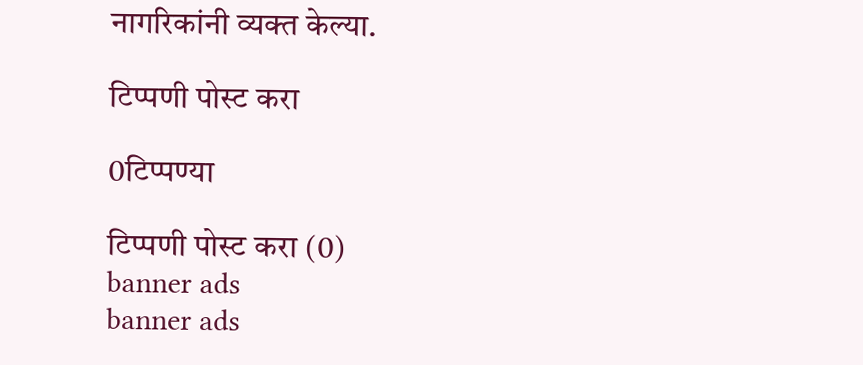नागरिकांनी व्यक्त केल्या.

टिप्पणी पोस्ट करा

0टिप्पण्या

टिप्पणी पोस्ट करा (0)
banner ads
banner ads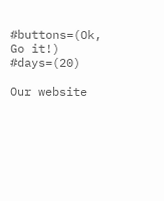#buttons=(Ok, Go it!) #days=(20)

Our website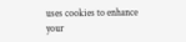uses cookies to enhance your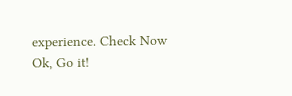experience. Check Now
Ok, Go it!